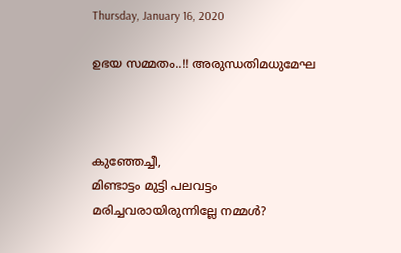Thursday, January 16, 2020

ഉഭയ സമ്മതം..!! അരുന്ധതിമധുമേഘ



കുഞ്ഞേച്ചീ,
മിണ്ടാട്ടം മുട്ടി പലവട്ടം
മരിച്ചവരായിരുന്നില്ലേ നമ്മൾ?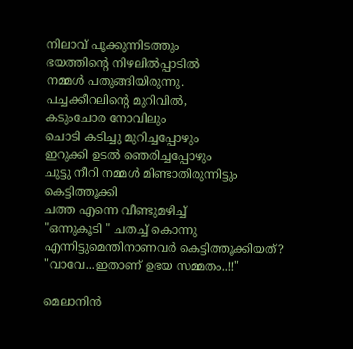നിലാവ് പൂക്കുന്നിടത്തും
ഭയത്തിന്റെ നിഴലിൽപ്പാടിൽ
നമ്മൾ പതുങ്ങിയിരുന്നു.
പച്ചക്കീറലിന്റെ മുറിവിൽ,
കടുംചോര നോവിലും
ചൊടി കടിച്ചു മുറിച്ചപ്പോഴും
ഇറുക്കി ഉടൽ ഞെരിച്ചപ്പോഴും
ചുട്ടു നീറി നമ്മൾ മിണ്ടാതിരുന്നിട്ടും കെട്ടിത്തൂക്കി
ചത്ത എന്നെ വീണ്ടുമഴിച്ച്
"ഒന്നുകൂടി " ചതച്ച് കൊന്നു
എന്നിട്ടുമെന്തിനാണവർ കെട്ടിത്തൂക്കിയത്?
"വാവേ...ഇതാണ് ഉഭയ സമ്മതം..!!"

മെലാനിൻ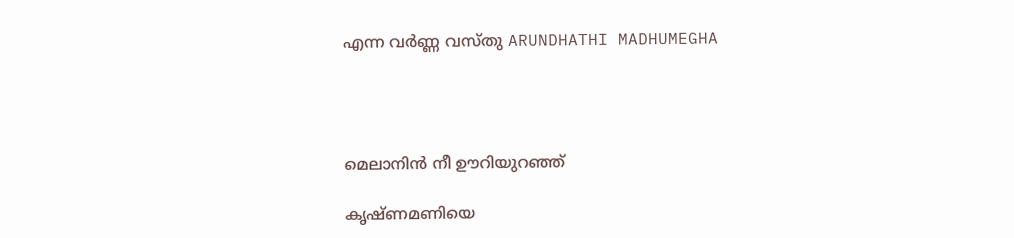എന്ന വർണ്ണ വസ്തു ARUNDHATHI MADHUMEGHA




മെലാനിൻ നീ ഊറിയുറഞ്ഞ്

കൃഷ്ണമണിയെ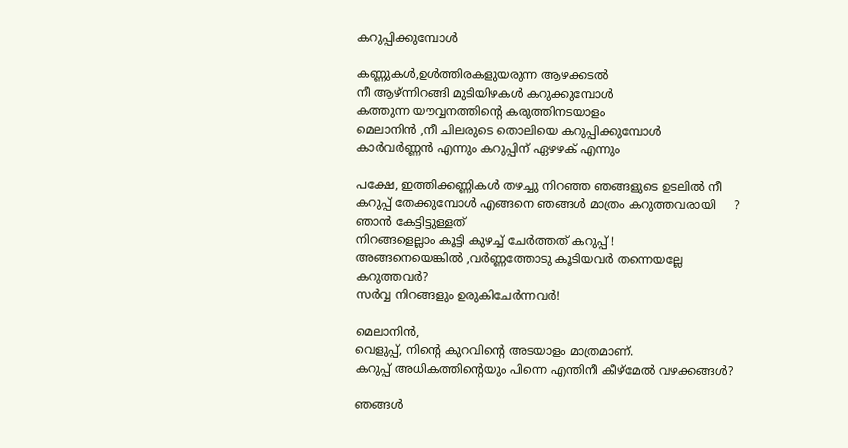കറുപ്പിക്കുമ്പോൾ

കണ്ണുകൾ,ഉൾത്തിരകളുയരുന്ന ആഴക്കടൽ
നീ ആഴ്ന്നിറങ്ങി മുടിയിഴകൾ കറുക്കുമ്പോൾ
കത്തുന്ന യൗവ്വനത്തിൻ്റെ കരുത്തിനടയാളം
മെലാനിൻ ,നീ ചിലരുടെ തൊലിയെ കറുപ്പിക്കുമ്പോൾ
കാർവർണ്ണൻ എന്നും കറുപ്പിന് ഏഴഴക് എന്നും

പക്ഷേ, ഇത്തിക്കണ്ണികൾ തഴച്ചു നിറഞ്ഞ ഞങ്ങളുടെ ഉടലിൽ നീ കറുപ്പ് തേക്കുമ്പോൾ എങ്ങനെ ഞങ്ങൾ മാത്രം കറുത്തവരായി     ?
ഞാൻ കേട്ടിട്ടുള്ളത്
നിറങ്ങളെല്ലാം കൂട്ടി കുഴച്ച് ചേർത്തത് കറുപ്പ് !
അങ്ങനെയെങ്കിൽ ,വർണ്ണത്തോടു കൂടിയവർ തന്നെയല്ലേ കറുത്തവർ?
സർവ്വ നിറങ്ങളും ഉരുകിചേർന്നവർ!

മെലാനിൻ,
വെളുപ്പ്, നിൻ്റെ കുറവിൻ്റെ അടയാളം മാത്രമാണ്.
കറുപ്പ് അധികത്തിൻ്റെയും പിന്നെ എന്തിനീ കീഴ്മേൽ വഴക്കങ്ങൾ?

ഞങ്ങൾ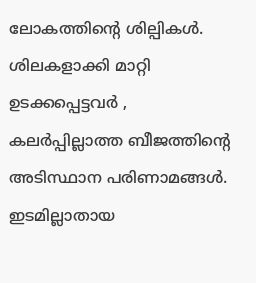ലോകത്തിൻ്റെ ശില്പികൾ.
ശിലകളാക്കി മാറ്റി ഉടക്കപ്പെട്ടവർ ,
കലർപ്പില്ലാത്ത ബീജത്തിൻ്റെ
അടിസ്ഥാന പരിണാമങ്ങൾ.
ഇടമില്ലാതായ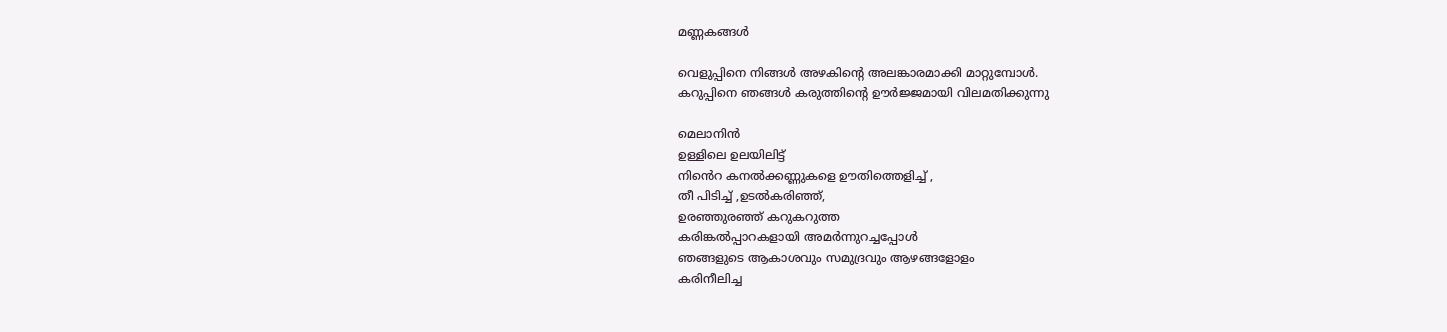മണ്ണകങ്ങൾ

വെളുപ്പിനെ നിങ്ങൾ അഴകിൻ്റെ അലങ്കാരമാക്കി മാറ്റുമ്പോൾ.
കറുപ്പിനെ ഞങ്ങൾ കരുത്തിൻ്റെ ഊർജ്ജമായി വിലമതിക്കുന്നു

മെലാനിൻ
ഉള്ളിലെ ഉലയിലിട്ട്
നിൻെറ കനൽക്കണ്ണുകളെ ഊതിത്തെളിച്ച് ,
തീ പിടിച്ച് ,ഉടൽകരിഞ്ഞ്,
ഉരഞ്ഞുരഞ്ഞ് കറുകറുത്ത
കരിങ്കൽപ്പാറകളായി അമർന്നുറച്ചപ്പോൾ
ഞങ്ങളുടെ ആകാശവും സമുദ്രവും ആഴങ്ങളോളം
കരിനീലിച്ച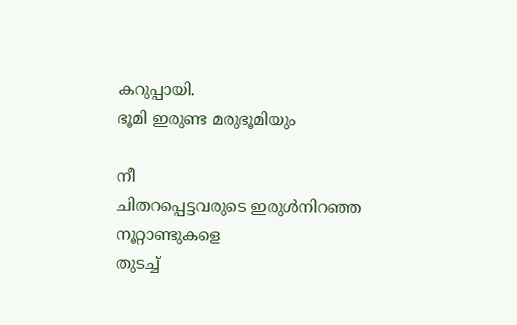കറുപ്പായി.
ഭൂമി ഇരുണ്ട മരുഭൂമിയും

നീ
ചിതറപ്പെട്ടവരുടെ ഇരുൾനിറഞ്ഞ
നൂറ്റാണ്ടുകളെ
തുടച്ച്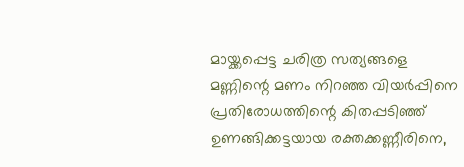മായ്ക്കപ്പെട്ട ചരിത്ര സത്യങ്ങളെ
മണ്ണിന്റെ മണം നിറഞ്ഞ വിയർപ്പിനെ
പ്രതിരോധത്തിന്റെ കിതപ്പടിഞ്ഞ്
ഉണങ്ങിക്കട്ടയായ രക്തക്കണ്ണീരിനെ,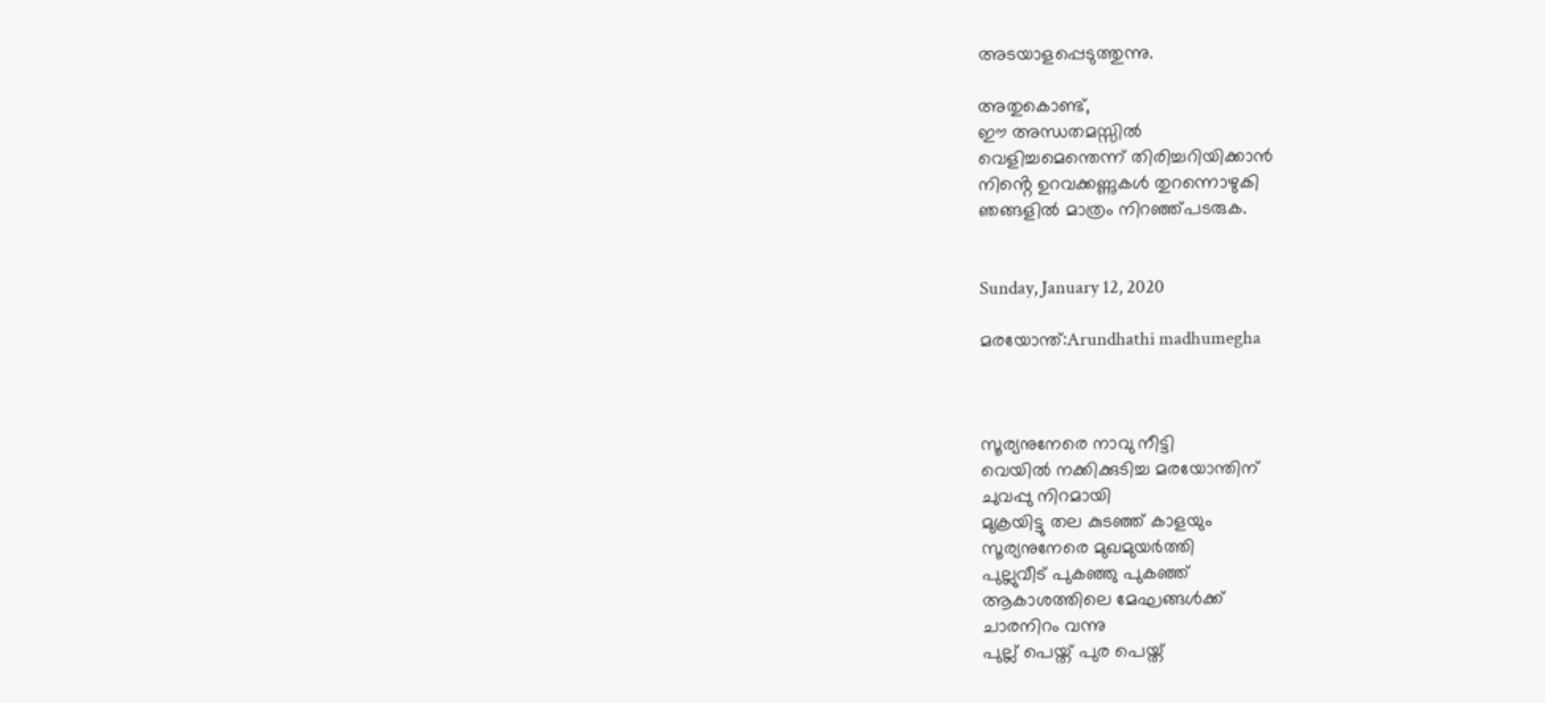അടയാളപ്പെടുത്തുന്നു.

അതുകൊണ്ട്,
ഈ അന്ധതമസ്സിൽ
വെളിച്ചമെന്തെന്ന് തിരിച്ചറിയിക്കാൻ
നിൻ്റെ ഉറവക്കണ്ണുകൾ തുറന്നൊഴുകി
ഞങ്ങളിൽ മാത്രം നിറഞ്ഞ്പടരുക.


Sunday, January 12, 2020

മരയോന്ത്‌:Arundhathi madhumegha



സൂര്യനുനേരെ നാവു നീട്ടി
വെയിൽ നക്കിക്കുടിച്ച മരയോന്തിന്
ചുവപ്പു നിറമായി
മുക്രയിട്ടു തല കുടഞ്ഞ് കാളയും
സൂര്യനുനേരെ മുഖമുയർത്തി
പുല്ലുവീട് പുകഞ്ഞു പുകഞ്ഞ്
ആകാശത്തിലെ മേഘങ്ങൾക്ക്
ചാരനിറം വന്നു
പുല്ല് പെയ്ത് പുര പെയ്ത്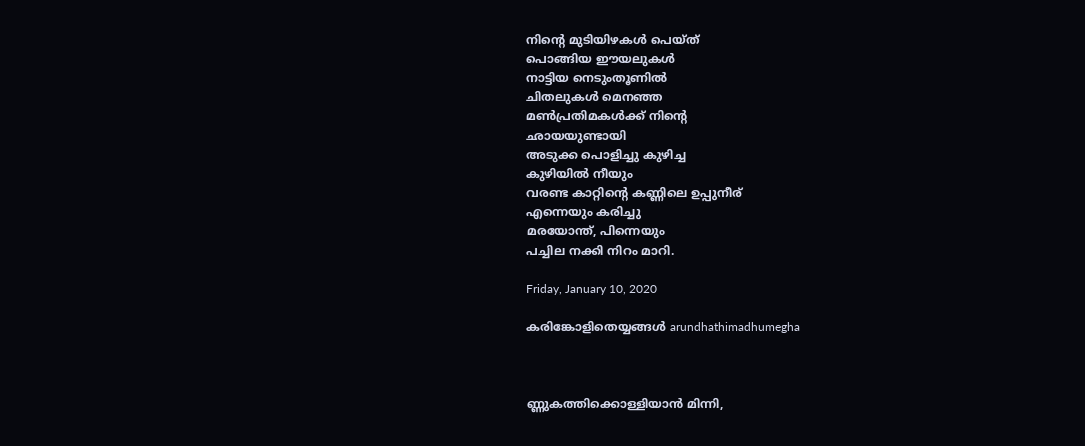നിൻ്റെ മുടിയിഴകൾ പെയ്ത്
പൊങ്ങിയ ഈയലുകൾ
നാട്ടിയ നെടുംതൂണിൽ
ചിതലുകൾ മെനഞ്ഞ
മൺപ്രതിമകൾക്ക് നിൻ്റെ
ഛായയുണ്ടായി
അടുക്ക പൊളിച്ചു കുഴിച്ച
കുഴിയിൽ നീയും
വരണ്ട കാറ്റിൻ്റെ കണ്ണിലെ ഉപ്പുനീര്
എന്നെയും കരിച്ചു
മരയോന്ത്, പിന്നെയും
പച്ചില നക്കി നിറം മാറി.

Friday, January 10, 2020

കരിങ്കോളിതെയ്യങ്ങൾ arundhathimadhumegha



ണ്ണുകത്തിക്കൊള്ളിയാൻ മിന്നി,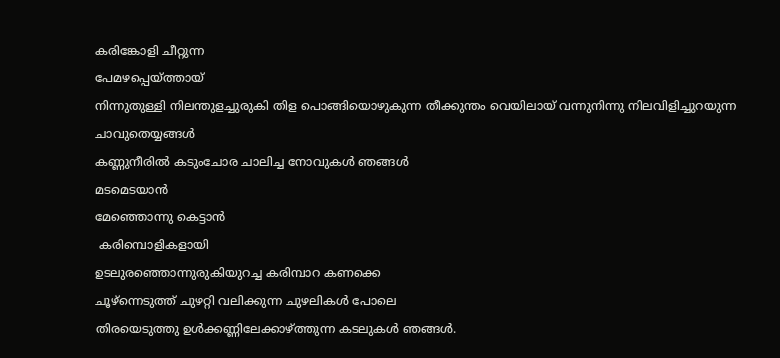കരിങ്കോളി ചീറ്റുന്ന
പേമഴപ്പെയ്ത്തായ്
നിന്നുതുള്ളി നിലന്തുളച്ചുരുകി തിള പൊങ്ങിയൊഴുകുന്ന തീക്കുന്തം വെയിലായ്‌ വന്നുനിന്നു നിലവിളിച്ചുറയുന്ന ചാവുതെയ്യങ്ങൾ
കണ്ണുനീരിൽ കടുംചോര ചാലിച്ച നോവുകൾ ഞങ്ങൾ
മടമെടയാൻ
മേഞ്ഞൊന്നു കെട്ടാൻ
 കരിമ്പൊളികളായി
ഉടലുരഞ്ഞൊന്നുരുകിയുറച്ച കരിമ്പാറ കണക്കെ
ചൂഴ്ന്നെടുത്ത് ചുഴറ്റി വലിക്കുന്ന ചുഴലികൾ പോലെ
തിരയെടുത്തു ഉൾക്കണ്ണിലേക്കാഴ്ത്തുന്ന കടലുകൾ ഞങ്ങൾ.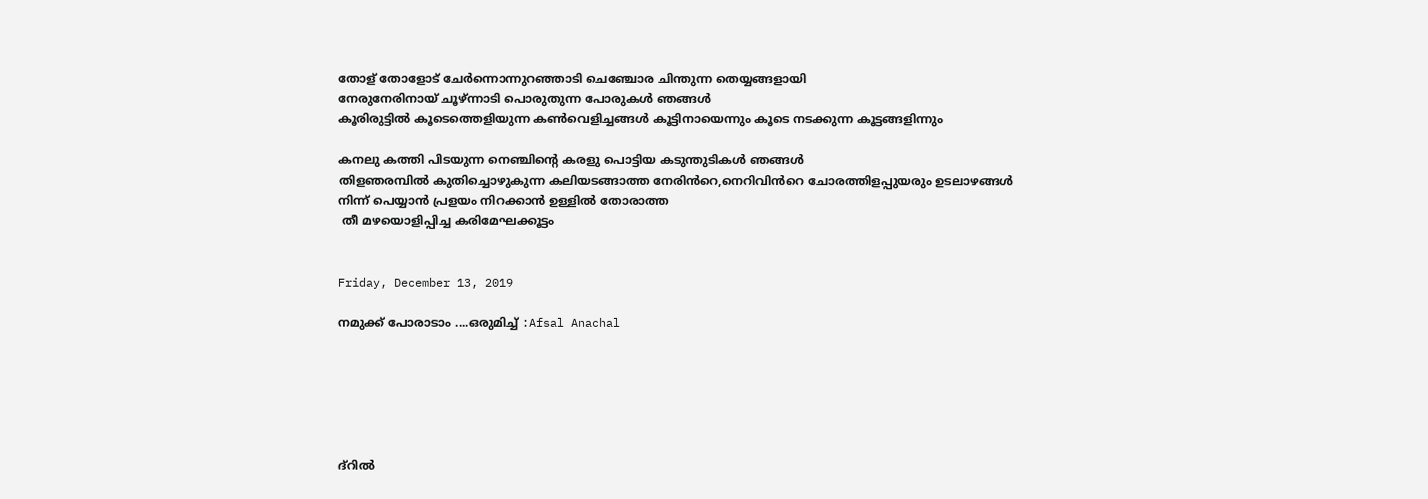തോള് തോളോട് ചേർന്നൊന്നുറഞ്ഞാടി ചെഞ്ചോര ചിന്തുന്ന തെയ്യങ്ങളായി
നേരുനേരിനായ് ചൂഴ്ന്നാടി പൊരുതുന്ന പോരുകൾ ഞങ്ങൾ
കൂരിരുട്ടിൽ കൂടെത്തെളിയുന്ന കൺവെളിച്ചങ്ങൾ കൂട്ടിനായെന്നും കൂടെ നടക്കുന്ന കൂട്ടങ്ങളിന്നും

കനലു കത്തി പിടയുന്ന നെഞ്ചിന്റെ കരളു പൊട്ടിയ കടുന്തുടികൾ ഞങ്ങൾ
തിളഞരമ്പിൽ കുതിച്ചൊഴുകുന്ന കലിയടങ്ങാത്ത നേരിൻറെ,നെറിവിൻറെ ചോരത്തിളപ്പുയരും ഉടലാഴങ്ങൾ
നിന്ന് പെയ്യാൻ പ്രളയം നിറക്കാൻ ഉള്ളിൽ തോരാത്ത
 തീ മഴയൊളിപ്പിച്ച കരിമേഘക്കൂട്ടം


Friday, December 13, 2019

നമുക്ക് പോരാടാം ....ഒരുമിച്ച് :Afsal Anachal






ദ്റിൽ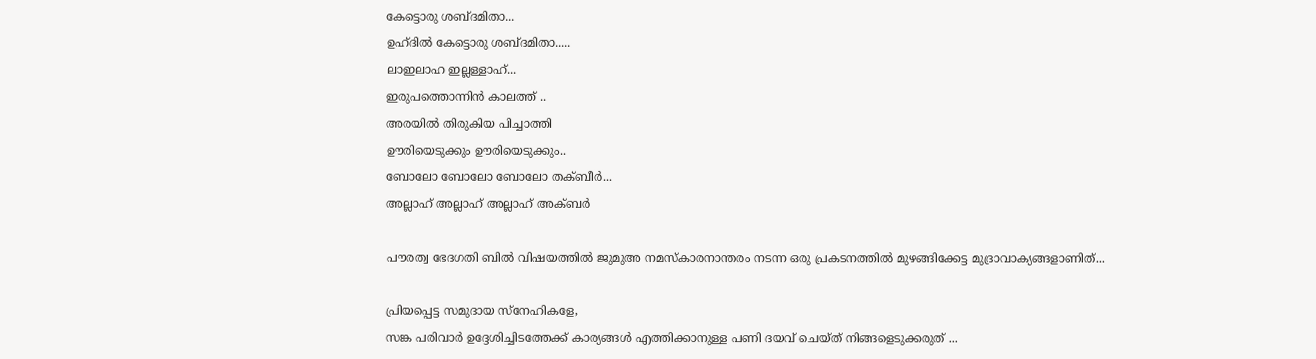കേട്ടൊരു ശബ്ദമിതാ...
ഉഹ്ദിൽ കേട്ടൊരു ശബ്ദമിതാ.....
ലാഇലാഹ ഇല്ലള്ളാഹ്...
ഇരുപത്തൊന്നിൻ കാലത്ത് ..
അരയിൽ തിരുകിയ പിച്ചാത്തി
ഊരിയെടുക്കും ഊരിയെടുക്കും..
ബോലോ ബോലോ ബോലോ തക്ബീർ...
അല്ലാഹ് അല്ലാഹ് അല്ലാഹ് അക്ബർ

പൗരത്വ ഭേദഗതി ബിൽ വിഷയത്തിൽ ജുമുഅ നമസ്കാരനാന്തരം നടന്ന ഒരു പ്രകടനത്തിൽ മുഴങ്ങിക്കേട്ട മുദ്രാവാക്യങ്ങളാണിത്...

പ്രിയപ്പെട്ട സമുദായ സ്നേഹികളേ,
സങ്ക പരിവാർ ഉദ്ദേശിച്ചിടത്തേക്ക് കാര്യങ്ങൾ എത്തിക്കാനുള്ള പണി ദയവ് ചെയ്ത് നിങ്ങളെടുക്കരുത് ...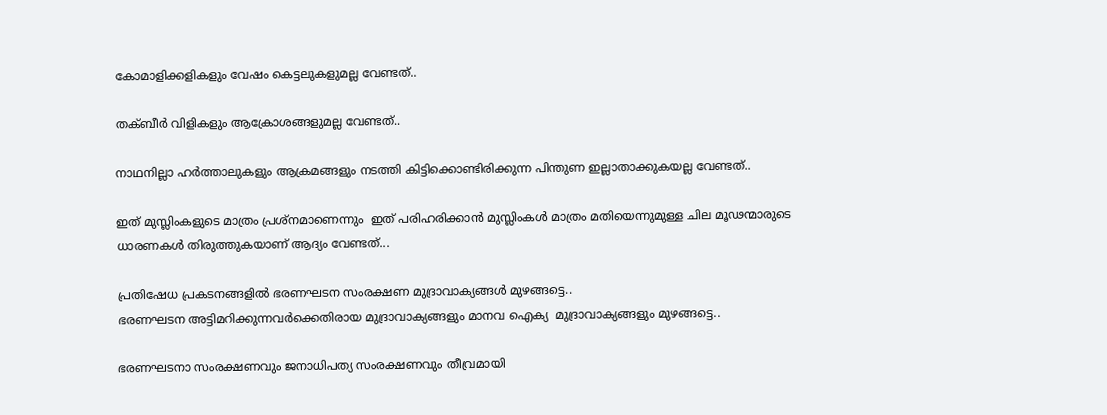കോമാളിക്കളികളും വേഷം കെട്ടലുകളുമല്ല വേണ്ടത്..

തക്ബീർ വിളികളും ആക്രോശങ്ങളുമല്ല വേണ്ടത്..

നാഥനില്ലാ ഹർത്താലുകളും ആക്രമങ്ങളും നടത്തി കിട്ടിക്കൊണ്ടിരിക്കുന്ന പിന്തുണ ഇല്ലാതാക്കുകയല്ല വേണ്ടത്..

ഇത് മുസ്ലിംകളുടെ മാത്രം പ്രശ്നമാണെന്നും  ഇത് പരിഹരിക്കാൻ മുസ്ലിംകൾ മാത്രം മതിയെന്നുമുള്ള ചില മൂഢന്മാരുടെ ധാരണകൾ തിരുത്തുകയാണ് ആദ്യം വേണ്ടത്...

പ്രതിഷേധ പ്രകടനങ്ങളിൽ ഭരണഘടന സംരക്ഷണ മുദ്രാവാക്യങ്ങൾ മുഴങ്ങട്ടെ..
ഭരണഘടന അട്ടിമറിക്കുന്നവർക്കെതിരായ മുദ്രാവാക്യങ്ങളും മാനവ ഐക്യ  മുദ്രാവാക്യങ്ങളും മുഴങ്ങട്ടെ..

ഭരണഘടനാ സംരക്ഷണവും ജനാധിപത്യ സംരക്ഷണവും തീവ്രമായി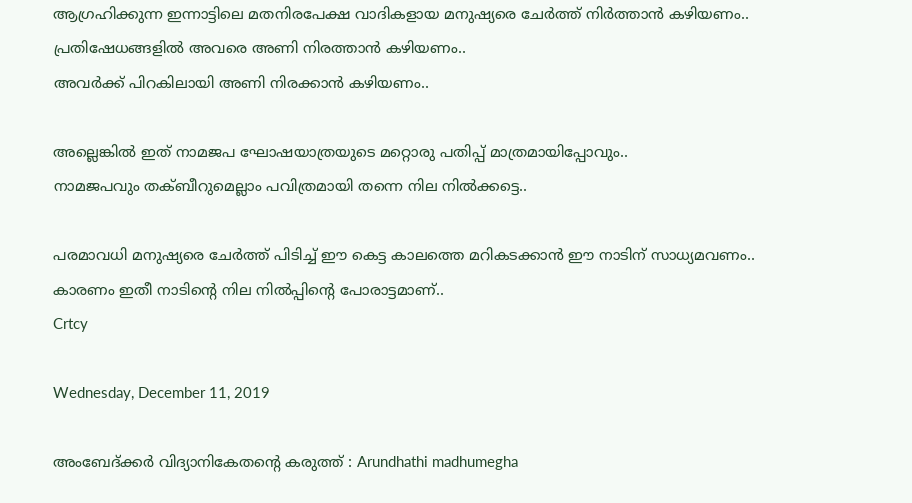ആഗ്രഹിക്കുന്ന ഇന്നാട്ടിലെ മതനിരപേക്ഷ വാദികളായ മനുഷ്യരെ ചേർത്ത് നിർത്താൻ കഴിയണം..
പ്രതിഷേധങ്ങളിൽ അവരെ അണി നിരത്താൻ കഴിയണം..
അവർക്ക് പിറകിലായി അണി നിരക്കാൻ കഴിയണം..

അല്ലെങ്കിൽ ഇത് നാമജപ ഘോഷയാത്രയുടെ മറ്റൊരു പതിപ്പ് മാത്രമായിപ്പോവും..
നാമജപവും തക്ബീറുമെല്ലാം പവിത്രമായി തന്നെ നില നിൽക്കട്ടെ..

പരമാവധി മനുഷ്യരെ ചേർത്ത് പിടിച്ച് ഈ കെട്ട കാലത്തെ മറികടക്കാൻ ഈ നാടിന് സാധ്യമവണം..
കാരണം ഇതീ നാടിന്റെ നില നിൽപ്പിന്റെ പോരാട്ടമാണ്..
Crtcy

Wednesday, December 11, 2019

അംബേദ്ക്കർ വിദ്യാനികേതന്റെ കരുത്ത് : Arundhathi madhumegha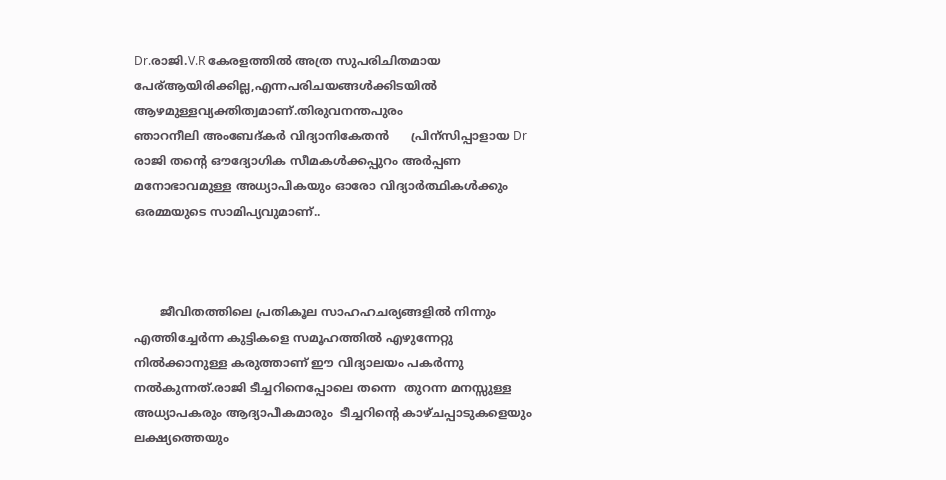Dr.രാജി.V.R കേരളത്തിൽ അത്ര സുപരിചിതമായ                          പേര്ആയിരിക്കില്ല,എന്നപരിചയങ്ങൾക്കിടയിൽ              ആഴമുള്ളവ്യക്തിത്വമാണ്.തിരുവനന്തപുരം                      ഞാറനീലി അംബേദ്കർ വിദ്യാനികേതൻ      പ്രിന്സിപ്പാളായ Dr രാജി തന്റെ ഔദ്യോഗിക സീമകൾക്കപ്പുറം അർപ്പണ മനോഭാവമുള്ള അധ്യാപികയും ഓരോ വിദ്യാർത്ഥികൾക്കും ഒരമ്മയുടെ സാമിപ്യവുമാണ്..



       ജീവിതത്തിലെ പ്രതികൂല സാഹഹചര്യങ്ങളിൽ നിന്നും എത്തിച്ചേർന്ന കുട്ടികളെ സമൂഹത്തിൽ എഴുന്നേറ്റു നിൽക്കാനുള്ള കരുത്താണ് ഈ വിദ്യാലയം പകർന്നു നൽകുന്നത്.രാജി ടീച്ചറിനെപ്പോലെ തന്നെ  തുറന്ന മനസ്സുള്ള അധ്യാപകരും ആദ്യാപീകമാരും  ടീച്ചറിന്റെ കാഴ്ചപ്പാടുകളെയും ലക്ഷ്യത്തെയും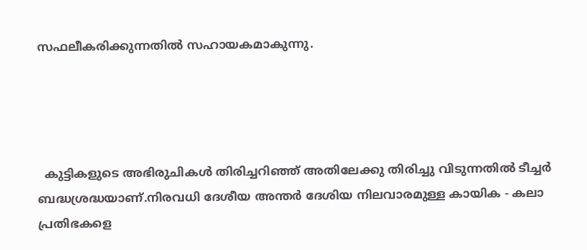സഫലീകരിക്കുന്നതിൽ സഹായകമാകുന്നു.




  കുട്ടികളുടെ അഭിരുചികൾ തിരിച്ചറിഞ്ഞ് അതിലേക്കു തിരിച്ചു വിടുന്നതിൽ ടീച്ചർ ബദ്ധശ്രദ്ധയാണ്.നിരവധി ദേശീയ അന്തർ ദേശിയ നിലവാരമുള്ള കായിക - കലാ പ്രതിഭകളെ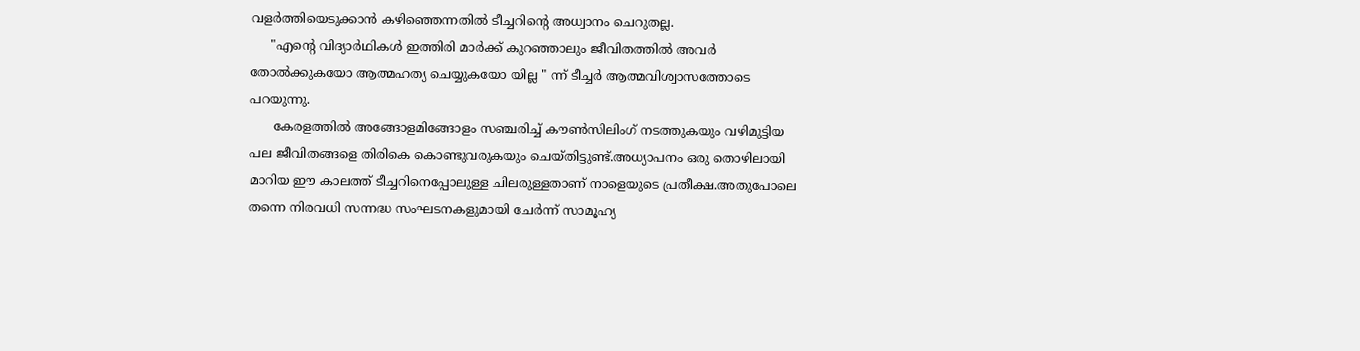വളർത്തിയെടുക്കാൻ കഴിഞ്ഞെന്നതിൽ ടീച്ചറിന്റെ അധ്വാനം ചെറുതല്ല.
     "എന്റെ വിദ്യാർഥികൾ ഇത്തിരി മാർക്ക് കുറഞ്ഞാലും ജീവിതത്തിൽ അവർ തോൽക്കുകയോ ആത്മഹത്യ ചെയ്യുകയോ യില്ല " ന്ന് ടീച്ചർ ആത്മവിശ്വാസത്തോടെ പറയുന്നു.
      കേരളത്തിൽ അങ്ങോളമിങ്ങോളം സഞ്ചരിച്ച് കൗൺസിലിംഗ് നടത്തുകയും വഴിമുട്ടിയ പല ജീവിതങ്ങളെ തിരികെ കൊണ്ടുവരുകയും ചെയ്തിട്ടുണ്ട്.അധ്യാപനം ഒരു തൊഴിലായി മാറിയ ഈ കാലത്ത് ടീച്ചറിനെപ്പോലുള്ള ചിലരുള്ളതാണ് നാളെയുടെ പ്രതീക്ഷ.അതുപോലെ തന്നെ നിരവധി സന്നദ്ധ സംഘടനകളുമായി ചേർന്ന് സാമൂഹ്യ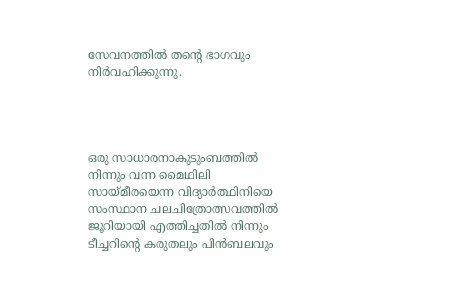സേവനത്തിൽ തന്റെ ഭാഗവും നിർവഹിക്കുന്നു.




ഒരു സാധാരനാകുടുംബത്തിൽ നിന്നും വന്ന മൈഥിലി സായ്മീരയെന്ന വിദ്യാർത്ഥിനിയെ സംസ്ഥാന ചലചിത്രോത്സവത്തിൽ ജൂറിയായി എത്തിച്ചതിൽ നിന്നും  ടീച്ചറിന്റെ കരുതലും പിൻബലവും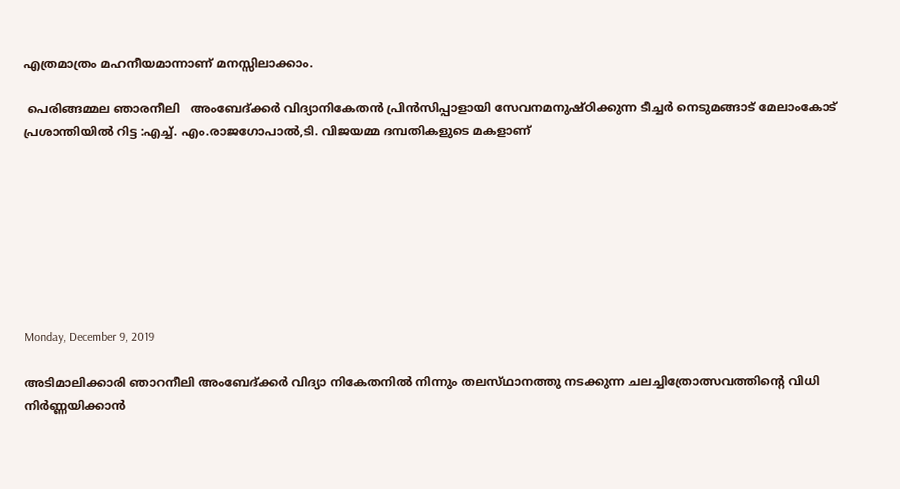എത്രമാത്രം മഹനീയമാന്നാണ് മനസ്സിലാക്കാം.

 പെരിങ്ങമ്മല ഞാരനീലി   അംബേദ്ക്കർ വിദ്യാനികേതൻ പ്രിൻസിപ്പാളായി സേവനമനുഷ്ഠിക്കുന്ന ടീച്ചർ നെടുമങ്ങാട് മേലാംകോട് പ്രശാന്തിയിൽ റിട്ട :എച്ച്. എം.രാജഗോപാൽ,ടി. വിജയമ്മ ദമ്പതികളുടെ മകളാണ്








Monday, December 9, 2019

അടിമാലിക്കാരി ഞാറനീലി അംബേദ്ക്കർ വിദ്യാ നികേതനിൽ നിന്നും തലസ്‌ഥാനത്തു നടക്കുന്ന ചലച്ചിത്രോത്സവത്തിന്റെ വിധി നിർണ്ണയിക്കാൻ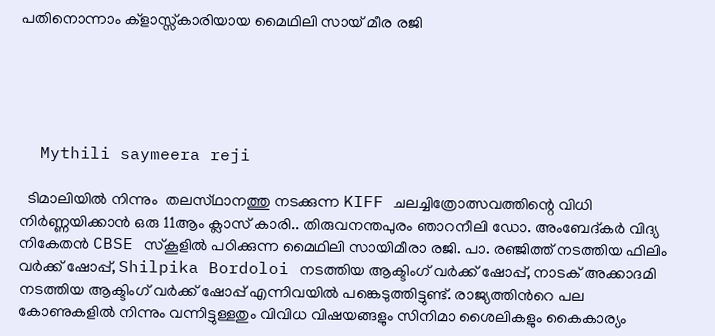പതിനൊന്നാം ക്ളാസ്സ്കാരിയായ മൈഥിലി സായ് മീര രജി





  Mythili saymeera reji

  ടിമാലിയിൽ നിന്നും  തലസ്‌ഥാനത്തു നടക്കുന്ന KIFF ചലച്ചിത്രോത്സവത്തിന്റെ വിധി നിർണ്ണയിക്കാൻ ഒരു 11ആം ക്ലാസ് കാരി.. തിരുവനന്തപുരം ഞാറനീലി ഡോ. അംബേദ്‌കര്‍ വിദ്യ നികേതന്‍ CBSE സ്കൂളില്‍ പഠിക്കുന്ന മൈഥിലി സായിമീരാ രജി. പാ. രഞ്ജിത്ത് നടത്തിയ ഫിലിം വര്‍ക്ക് ഷോപ്പ്, Shilpika Bordoloi നടത്തിയ ആക്ടിംഗ് വര്‍ക്ക്‌ ഷോപ്പ്, നാടക് അക്കാദമി നടത്തിയ ആക്ടിംഗ് വര്‍ക്ക്‌ ഷോപ്പ് എന്നിവയില്‍ പങ്കെടുത്തിട്ടുണ്ട്. രാജ്യത്തിന്‍റെ പല കോണുകളില്‍ നിന്നും വന്നിട്ടുള്ളതും വിവിധ വിഷയങ്ങളും സിനിമാ ശൈലികളും കൈകാര്യം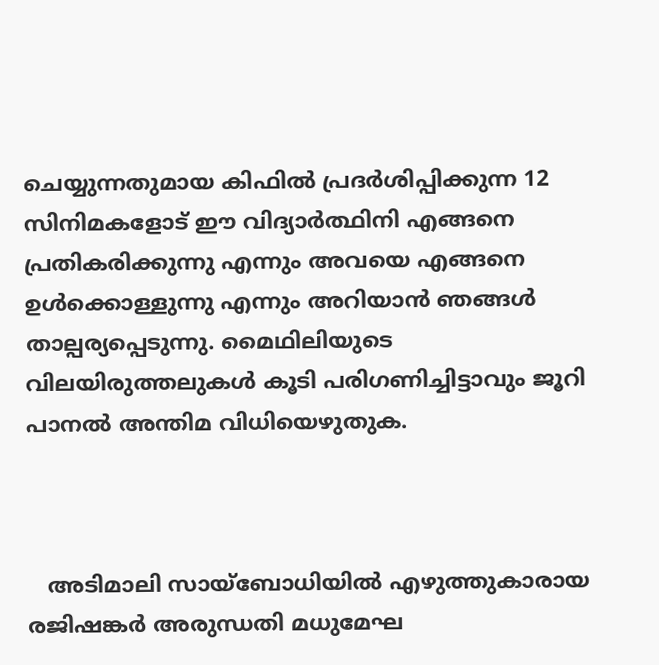ചെയ്യുന്നതുമായ കിഫില്‍ പ്രദര്‍ശിപ്പിക്കുന്ന 12 സിനിമകളോട് ഈ വിദ്യാര്‍ത്ഥിനി എങ്ങനെ പ്രതികരിക്കുന്നു എന്നും അവയെ എങ്ങനെ ഉള്‍ക്കൊള്ളുന്നു എന്നും അറിയാന്‍ ഞങ്ങള്‍ താല്പര്യപ്പെടുന്നു. മൈഥിലിയുടെ വിലയിരുത്തലുകള്‍ കൂടി പരിഗണിച്ചിട്ടാവും ജൂറി പാനല്‍ അന്തിമ വിധിയെഴുതുക.



   അടിമാലി സായ്‌ബോധിയിൽ എഴുത്തുകാരായ രജിഷങ്കർ അരുന്ധതി മധുമേഘ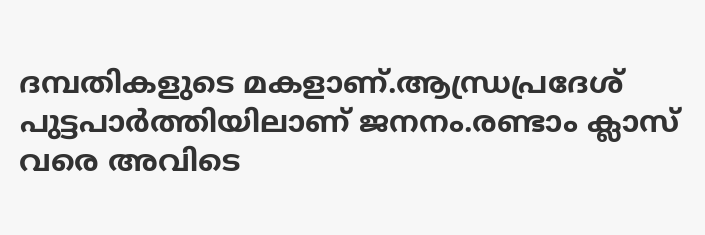ദമ്പതികളുടെ മകളാണ്.ആന്ധ്രപ്രദേശ് പുട്ടപാർത്തിയിലാണ് ജനനം.രണ്ടാം ക്ലാസ് വരെ അവിടെ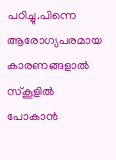പഠിച്ചു.പിന്നെ ആരോഗ്യപരമായ കാരണങ്ങളാൽ സ്‌കൂളിൽ പോകാൻ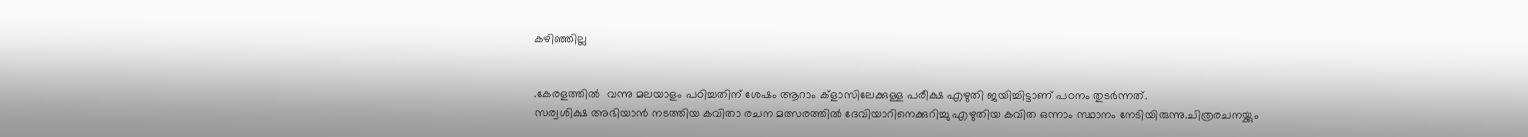കഴിഞ്ഞില്ല


.കേരളത്തിൽ  വന്നു മലയാളം പഠിച്ചതിന് ശേഷം ആറാം ക്ളാസിലേക്കുള്ള പരീക്ഷ എഴുതി ജയിച്ചിട്ടാണ് പഠനം തുടർന്നത്.
സര്വശിക്ഷ അഭിയാൻ നടത്തിയ കവിതാ രചന മത്സരത്തിൽ ദേവിയാറിനെക്കുറിച്ചു എഴുതിയ കവിത ഒന്നാം സ്ഥാനം നേടിയിരുന്നു.ചിത്രരചനയ്ക്കും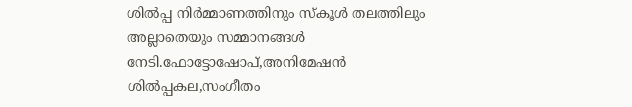ശിൽപ്പ നിർമ്മാണത്തിനും സ്‌കൂൾ തലത്തിലും അല്ലാതെയും സമ്മാനങ്ങൾ നേടി.ഫോട്ടോഷോപ്,അനിമേഷൻ ശിൽപ്പകല,സംഗീതം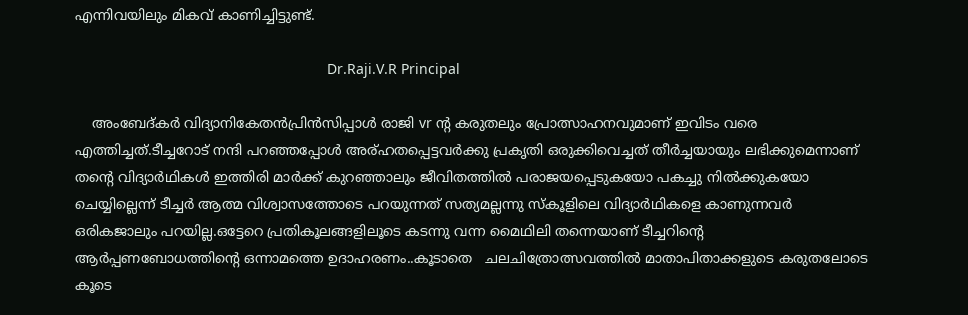എന്നിവയിലും മികവ് കാണിച്ചിട്ടുണ്ട്.

                                                               Dr.Raji.V.R Principal

    അംബേദ്കർ വിദ്യാനികേതൻപ്രിൻസിപ്പാൾ രാജി vr ന്റ കരുതലും പ്രോത്സാഹനവുമാണ് ഇവിടം വരെ എത്തിച്ചത്.ടീച്ചറോട് നന്ദി പറഞ്ഞപ്പോൾ അര്ഹതപ്പെട്ടവർക്കു പ്രകൃതി ഒരുക്കിവെച്ചത് തീർച്ചയായും ലഭിക്കുമെന്നാണ്
തന്റെ വിദ്യാർഥികൾ ഇത്തിരി മാർക്ക് കുറഞ്ഞാലും ജീവിതത്തിൽ പരാജയപ്പെടുകയോ പകച്ചു നിൽക്കുകയോ ചെയ്യില്ലെന്ന് ടീച്ചർ ആത്മ വിശ്വാസത്തോടെ പറയുന്നത് സത്യമല്ലന്നു സ്‌കൂളിലെ വിദ്യാർഥികളെ കാണുന്നവർ ഒരികജാലും പറയില്ല.ഒട്ടേറെ പ്രതികൂലങ്ങളിലൂടെ കടന്നു വന്ന മൈഥിലി തന്നെയാണ് ടീച്ചറിന്റെ ആർപ്പണബോധത്തിന്റെ ഒന്നാമത്തെ ഉദാഹരണം..കൂടാതെ   ചലചിത്രോത്സവത്തിൽ മാതാപിതാക്കളുടെ കരുതലോടെ കൂടെ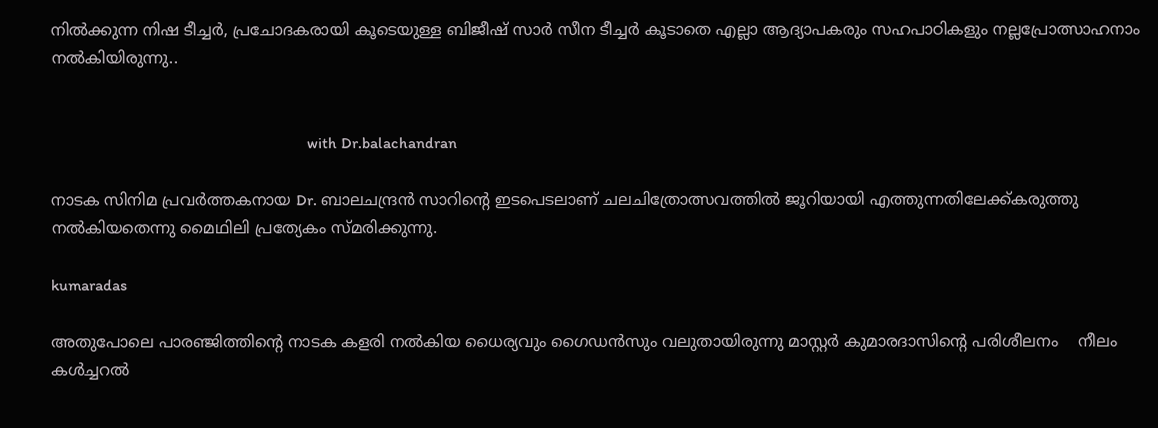നിൽക്കുന്ന നിഷ ടീച്ചർ, പ്രചോദകരായി കൂടെയുള്ള ബിജീഷ് സാർ സീന ടീച്ചർ കൂടാതെ എല്ലാ ആദ്യാപകരും സഹപാഠികളും നല്ലപ്രോത്സാഹനാം നൽകിയിരുന്നു..


                                                                with Dr.balachandran

നാടക സിനിമ പ്രവർത്തകനായ Dr. ബാലചന്ദ്രൻ സാറിന്റെ ഇടപെടലാണ് ചലചിത്രോത്സവത്തിൽ ജൂറിയായി എത്തുന്നതിലേക്ക്കരുത്തു നൽകിയതെന്നു മൈഥിലി പ്രത്യേകം സ്മരിക്കുന്നു.

kumaradas

അതുപോലെ പാരഞ്ജിത്തിന്റെ നാടക കളരി നൽകിയ ധൈര്യവും ഗൈഡൻസും വലുതായിരുന്നു മാസ്റ്റർ കുമാരദാസിന്റെ പരിശീലനം    നീലം കൾച്ചറൽ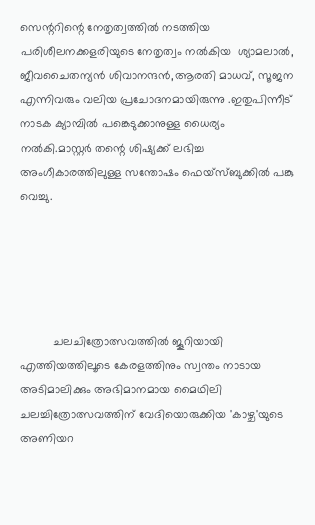സെന്ററിന്റെ നേതൃത്വത്തിൽ നടത്തിയ പരിശീലനക്കളരിയുടെ നേതൃത്വം നൽകിയ  ശ്യാമലാൽ, ജീവചൈതന്യൻ ശിവാനന്ദൻ,ആരതി മാധവ്, സൂജന എന്നിവരും വലിയ പ്രചോദനമായിരുന്നു .ഇതുപിന്നീട് നാടക ക്യാമ്പിൽ പങ്കെടുക്കാനുള്ള ധൈര്യം നൽകി.മാസ്റ്റർ തന്റെ ശിഷ്യക്ക് ലഭിച്ച അംഗീകാരത്തിലുള്ള സന്തോഷം ഫെയ്‌സ്ബുക്കിൽ പങ്കു വെച്ചു.





          ചലചിത്രോത്സവത്തിൽ ജൂറിയായി എത്തിയത്തിലൂടെ കേരളത്തിനും സ്വന്തം നാടായ അടിമാലിക്കും അഭിമാനമായ മൈഥിലി ചലച്ചിത്രോത്സവത്തിന് വേദിയൊരുക്കിയ 'കാഴ്ച'യുടെ അണിയറ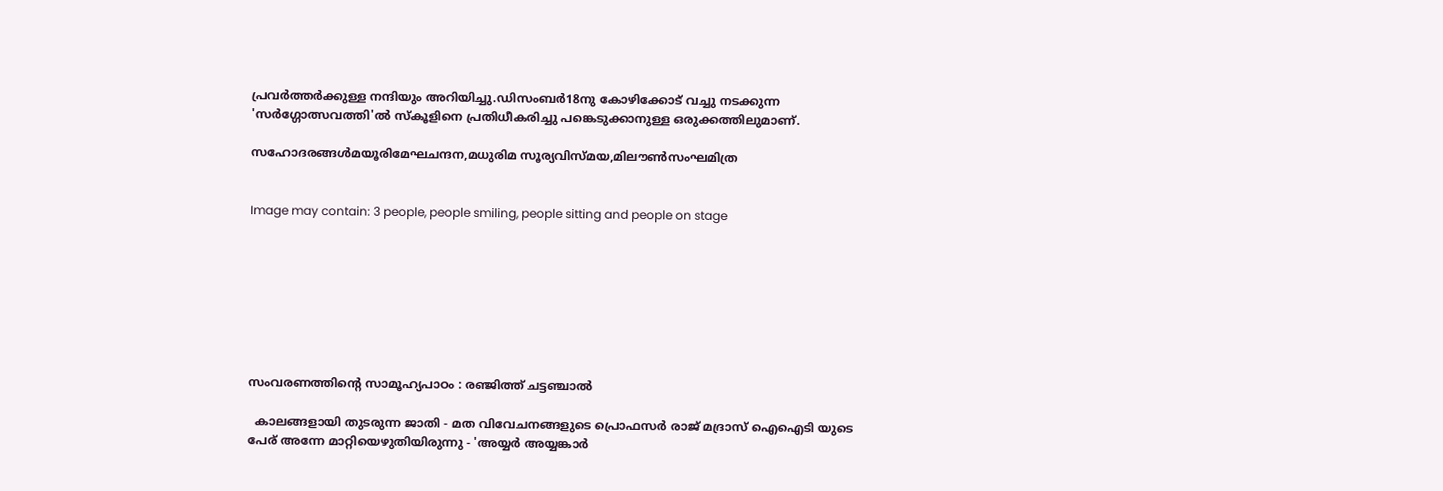പ്രവർത്തർക്കുള്ള നന്ദിയും അറിയിച്ചു.ഡിസംബർ18നു കോഴിക്കോട് വച്ചു നടക്കുന്ന 'സർഗ്ഗോത്സവത്തി'ൽ സ്‌കൂളിനെ പ്രതിധീകരിച്ചു പങ്കെടുക്കാനുള്ള ഒരുക്കത്തിലുമാണ്.

സഹോദരങ്ങൾമയൂരിമേഘചന്ദന,മധുരിമ സൂര്യവിസ്മയ,മിലൗൺസംഘമിത്ര


Image may contain: 3 people, people smiling, people sitting and people on stage








സംവരണത്തിന്റെ സാമൂഹ്യപാഠം : രഞ്ജിത്ത് ചട്ടഞ്ചാൽ

  കാലങ്ങളായി തുടരുന്ന ജാതി - മത വിവേചനങ്ങളുടെ പ്രൊഫസർ രാജ് മദ്രാസ് ഐഐടി യുടെ പേര് അന്നേ മാറ്റിയെഴുതിയിരുന്നു - 'അയ്യർ അയ്യങ്കാർ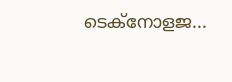ടെക്നോളജ...